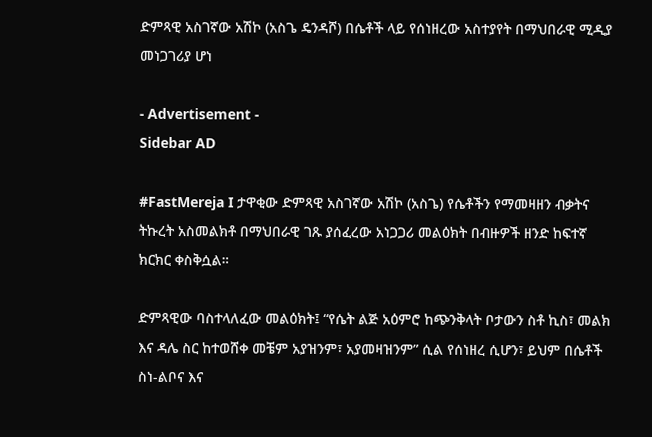ድምጻዊ አስገኛው አሽኮ (አስጌ ዴንዳሾ) በሴቶች ላይ የሰነዘረው አስተያየት በማህበራዊ ሚዲያ መነጋገሪያ ሆነ

- Advertisement -
Sidebar AD

#FastMereja I ታዋቂው ድምጻዊ አስገኛው አሽኮ (አስጌ) የሴቶችን የማመዛዘን ብቃትና ትኩረት አስመልክቶ በማህበራዊ ገጹ ያሰፈረው አነጋጋሪ መልዕክት በብዙዎች ዘንድ ከፍተኛ ክርክር ቀስቅሷል።

ድምጻዊው ባስተላለፈው መልዕክት፤ “የሴት ልጅ አዕምሮ ከጭንቅላት ቦታውን ስቶ ኪስ፣ መልክ እና ዳሌ ስር ከተወሸቀ መቼም አያዝንም፣ አያመዛዝንም” ሲል የሰነዘረ ሲሆን፣ ይህም በሴቶች ስነ-ልቦና እና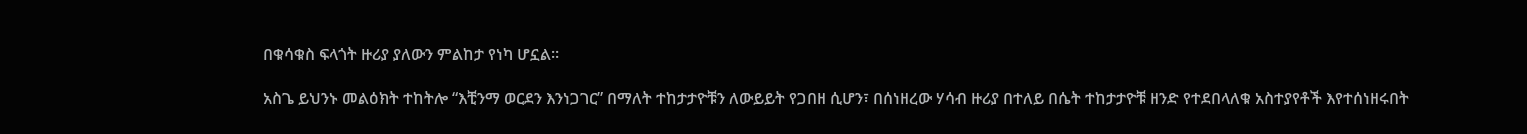በቁሳቁስ ፍላጎት ዙሪያ ያለውን ምልከታ የነካ ሆኗል።

አስጌ ይህንኑ መልዕክት ተከትሎ “እቺንማ ወርደን እንነጋገር” በማለት ተከታታዮቹን ለውይይት የጋበዘ ሲሆን፣ በሰነዘረው ሃሳብ ዙሪያ በተለይ በሴት ተከታታዮቹ ዘንድ የተደበላለቁ አስተያየቶች እየተሰነዘሩበት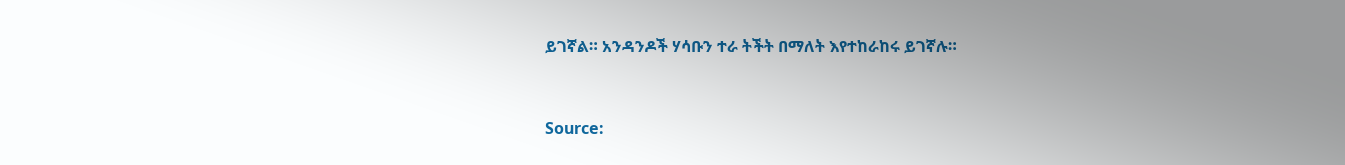ይገኛል። አንዳንዶች ሃሳቡን ተራ ትችት በማለት እየተከራከሩ ይገኛሉ።


Source: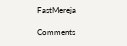FastMereja

Comments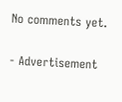No comments yet.

- Advertisement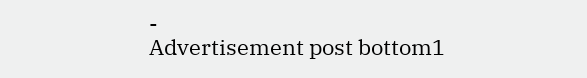-
Advertisement post bottom1